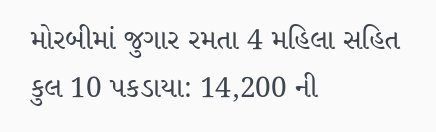મોરબીમાં જુગાર રમતા 4 મહિલા સહિત કુલ 10 પકડાયા: 14,200 ની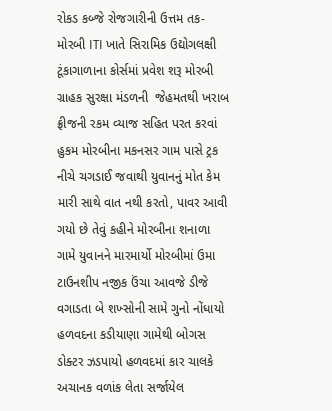રોકડ કબ્જે રોજગારીની ઉત્તમ તક-મોરબી ITI ખાતે સિરામિક ઉદ્યોગલક્ષી ટૂંકાગાળાના કોર્સમાં પ્રવેશ શરૂ મોરબી  ગ્રાહક સુરક્ષા મંડળની  જેહમતથી ખરાબ ફ્રીજની રકમ વ્યાજ સહિત પરત કરવાં હુકમ મોરબીના મકનસર ગામ પાસે ટ્રક નીચે ચગડાઈ જવાથી યુવાનનું મોત કેમ મારી સાથે વાત નથી કરતો, પાવર આવી ગયો છે તેવું કહીને મોરબીના શનાળા ગામે યુવાનને મારમાર્યો મોરબીમાં ઉમા ટાઉનશીપ નજીક ઉંચા આવજે ડીજે વગાડતા બે શખ્સોની સામે ગુનો નોંધાયો હળવદના કડીયાણા ગામેથી બોગસ ડોક્ટર ઝડપાયો હળવદમાં કાર ચાલકે અચાનક વળાંક લેતા સર્જાયેલ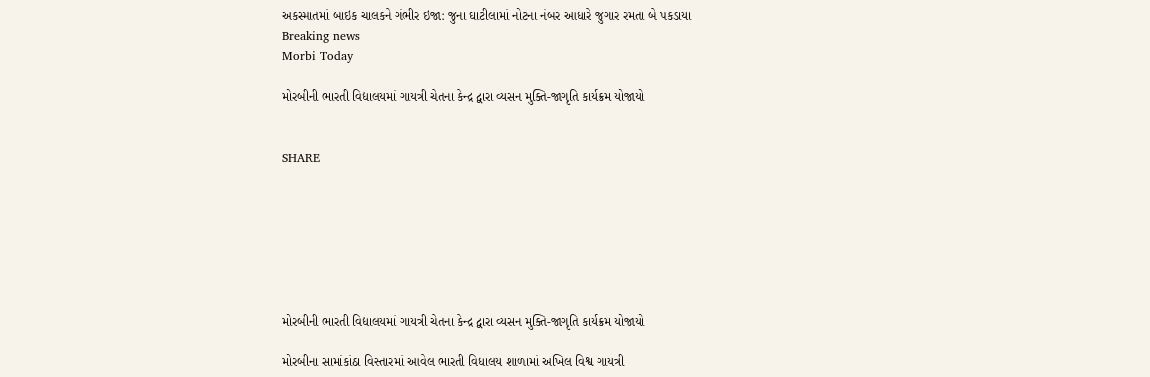અકસ્માતમાં બાઇક ચાલકને ગંભીર ઇજા: જુના ઘાટીલામાં નોટના નંબર આધારે જુગાર રમતા બે પકડાયા
Breaking news
Morbi Today

મોરબીની ભારતી વિદ્યાલયમાં ગાયત્રી ચેતના કેન્દ્ર દ્વારા વ્યસન મુક્તિ-જાગૃતિ કાર્યક્રમ યોજાયો


SHARE







મોરબીની ભારતી વિદ્યાલયમાં ગાયત્રી ચેતના કેન્દ્ર દ્વારા વ્યસન મુક્તિ-જાગૃતિ કાર્યક્રમ યોજાયો

મોરબીના સામાંકાંઠા વિસ્તારમાં આવેલ ભારતી વિધાલય શાળામાં અખિલ વિશ્વ ગાયત્રી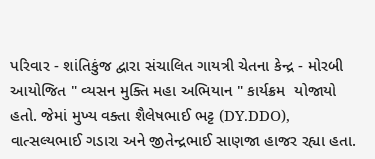પરિવાર - શાંતિકુંજ દ્વારા સંચાલિત ગાયત્રી ચેતના કેન્દ્ર - મોરબી આયોજિત " વ્યસન મુક્તિ મહા અભિયાન " કાર્યક્રમ  યોજાયો હતો. જેમાં મુખ્ય વક્તા શૈલેષભાઈ ભટ્ટ (DY.DDO), વાત્સલ્યભાઈ ગડારા અને જીતેન્દ્રભાઈ સાણજા હાજર રહ્યા હતા.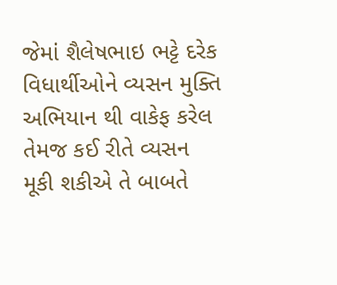જેમાં શૈલેષભાઇ ભટ્ટે દરેક વિધાર્થીઓને વ્યસન મુક્તિ અભિયાન થી વાકેફ કરેલ તેમજ કઈ રીતે વ્યસન મૂકી શકીએ તે બાબતે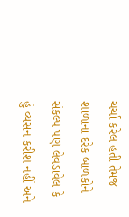ચર્ચા કરેલ હતી તેમજ શાળાના દરેક બાળકોને સંકલ્પ પણ લેવડાવેલ કે હું વ્યસન કરીશ નહીં અને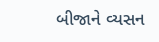બીજાને વ્યસન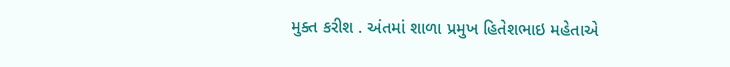મુક્ત કરીશ . અંતમાં શાળા પ્રમુખ હિતેશભાઇ મહેતાએ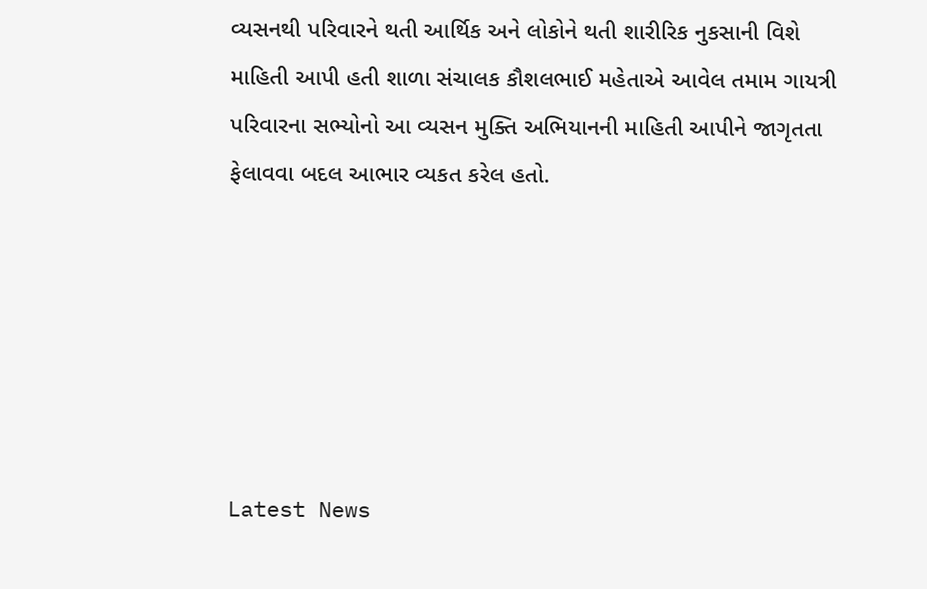વ્યસનથી પરિવારને થતી આર્થિક અને લોકોને થતી શારીરિક નુકસાની વિશે માહિતી આપી હતી શાળા સંચાલક કૌશલભાઈ મહેતાએ આવેલ તમામ ગાયત્રી પરિવારના સભ્યોનો આ વ્યસન મુક્તિ અભિયાનની માહિતી આપીને જાગૃતતા ફેલાવવા બદલ આભાર વ્યકત કરેલ હતો.






Latest News